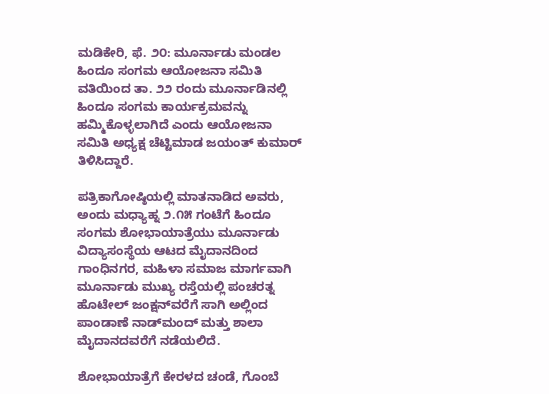ಮಡಿಕೇರಿ, ಫೆ. ೨೦: ಮೂರ್ನಾಡು ಮಂಡಲ ಹಿಂದೂ ಸಂಗಮ ಆಯೋಜನಾ ಸಮಿತಿ ವತಿಯಿಂದ ತಾ. ೨೨ ರಂದು ಮೂರ್ನಾಡಿನಲ್ಲಿ ಹಿಂದೂ ಸಂಗಮ ಕಾರ್ಯಕ್ರಮವನ್ನು ಹಮ್ಮಿಕೊಳ್ಳಲಾಗಿದೆ ಎಂದು ಆಯೋಜನಾ ಸಮಿತಿ ಅಧ್ಯಕ್ಷ ಚೆಟ್ಟಿಮಾಡ ಜಯಂತ್ ಕುಮಾರ್ ತಿಳಿಸಿದ್ದಾರೆ.

ಪತ್ರಿಕಾಗೋಷ್ಠಿಯಲ್ಲಿ ಮಾತನಾಡಿದ ಅವರು, ಅಂದು ಮಧ್ಯಾಹ್ನ ೨.೧೫ ಗಂಟೆಗೆ ಹಿಂದೂ ಸಂಗಮ ಶೋಭಾಯಾತ್ರೆಯು ಮೂರ್ನಾಡು ವಿದ್ಯಾಸಂಸ್ಥೆಯ ಆಟದ ಮೈದಾನದಿಂದ ಗಾಂಧಿನಗರ, ಮಹಿಳಾ ಸಮಾಜ ಮಾರ್ಗವಾಗಿ ಮೂರ್ನಾಡು ಮುಖ್ಯ ರಸ್ತೆಯಲ್ಲಿ ಪಂಚರತ್ನ ಹೊಟೇಲ್ ಜಂಕ್ಷನ್‌ವರೆಗೆ ಸಾಗಿ ಅಲ್ಲಿಂದ ಪಾಂಡಾಣೆ ನಾಡ್‌ಮಂದ್ ಮತ್ತು ಶಾಲಾ ಮೈದಾನದವರೆಗೆ ನಡೆಯಲಿದೆ.

ಶೋಭಾಯಾತ್ರೆಗೆ ಕೇರಳದ ಚಂಡೆ, ಗೊಂಬೆ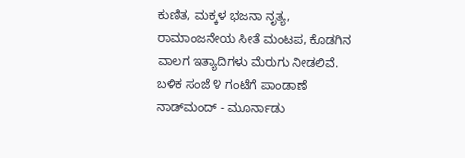ಕುಣಿತ, ಮಕ್ಕಳ ಭಜನಾ ನೃತ್ಯ, ರಾಮಾಂಜನೇಯ ಸೀತೆ ಮಂಟಪ, ಕೊಡಗಿನ ವಾಲಗ ಇತ್ಯಾದಿಗಳು ಮೆರುಗು ನೀಡಲಿವೆ. ಬಳಿಕ ಸಂಜೆ ೪ ಗಂಟೆಗೆ ಪಾಂಡಾಣೆ ನಾಡ್‌ಮಂದ್ - ಮೂರ್ನಾಡು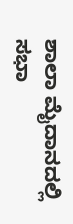ಶಾಲಾ ಮೈದಾನದಲ್ಲಿ ಸಭಾ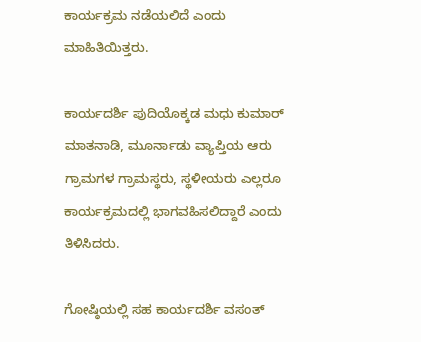ಕಾರ್ಯಕ್ರಮ ನಡೆಯಲಿದೆ ಎಂದು ಮಾಹಿತಿಯಿತ್ತರು.

ಕಾರ್ಯದರ್ಶಿ ಪುದಿಯೊಕ್ಕಡ ಮಧು ಕುಮಾರ್ ಮಾತನಾಡಿ, ಮೂರ್ನಾಡು ವ್ಯಾಪ್ತಿಯ ಆರು ಗ್ರಾಮಗಳ ಗ್ರಾಮಸ್ಥರು, ಸ್ಥಳೀಯರು ಎಲ್ಲರೂ ಕಾರ್ಯಕ್ರಮದಲ್ಲಿ ಭಾಗವಹಿಸಲಿದ್ದಾರೆ ಎಂದು ತಿಳಿಸಿದರು.

ಗೋಷ್ಠಿಯಲ್ಲಿ ಸಹ ಕಾರ್ಯದರ್ಶಿ ವಸಂತ್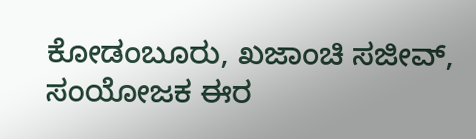ಕೋಡಂಬೂರು, ಖಜಾಂಚಿ ಸಜೀವ್, ಸಂಯೋಜಕ ಈರ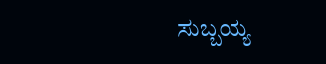ಸುಬ್ಬಯ್ಯ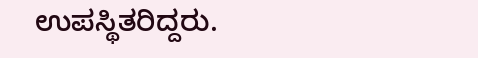ಉಪಸ್ಥಿತರಿದ್ದರು.